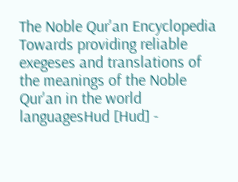The Noble Qur'an Encyclopedia
Towards providing reliable exegeses and translations of the meanings of the Noble Qur'an in the world languagesHud [Hud] -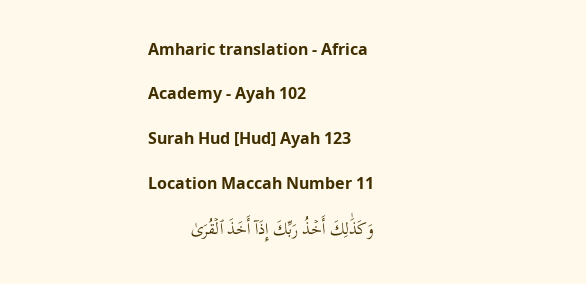Amharic translation - Africa Academy - Ayah 102
Surah Hud [Hud] Ayah 123 Location Maccah Number 11
وَكَذَٰلِكَ أَخۡذُ رَبِّكَ إِذَآ أَخَذَ ٱلۡقُرَىٰ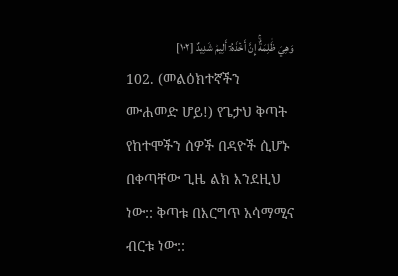وَهِيَ ظَٰلِمَةٌۚ إِنَّ أَخۡذَهُۥٓ أَلِيمٞ شَدِيدٌ [١٠٢]
102. (መልዕክተኛችን ሙሐመድ ሆይ!) የጌታህ ቅጣት የከተሞችን ሰዎች በዳዮች ሲሆኑ በቀጣቸው ጊዜ ልክ እንደዚህ ነው:: ቅጣቱ በእርግጥ አሳማሚና ብርቱ ነው::